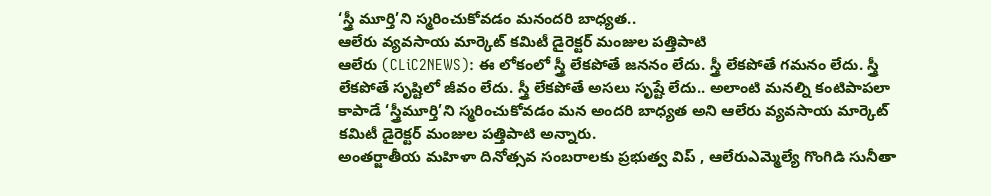‘స్త్రీ మూర్తి’ని స్మరించుకోవడం మనందరి బాధ్యత..
ఆలేరు వ్యవసాయ మార్కెట్ కమిటీ డైరెక్టర్ మంజుల పత్తిపాటి
ఆలేరు (CLiC2NEWS): ఈ లోకంలో స్త్రీ లేకపోతే జననం లేదు. స్త్రీ లేకపోతే గమనం లేదు. స్త్రీ లేకపోతే సృష్టిలో జీవం లేదు. స్త్రీ లేకపోతే అసలు సృష్టే లేదు.. అలాంటి మనల్ని కంటిపాపలా కాపాడే ‘స్త్రీమూర్తి’ని స్మరించుకోవడం మన అందరి బాధ్యత అని ఆలేరు వ్యవసాయ మార్కెట్ కమిటీ డైరెక్టర్ మంజుల పత్తిపాటి అన్నారు.
అంతర్జాతీయ మహిళా దినోత్సవ సంబరాలకు ప్రభుత్వ విప్ , ఆలేరుఎమ్మెల్యే గొంగిడి సునీతా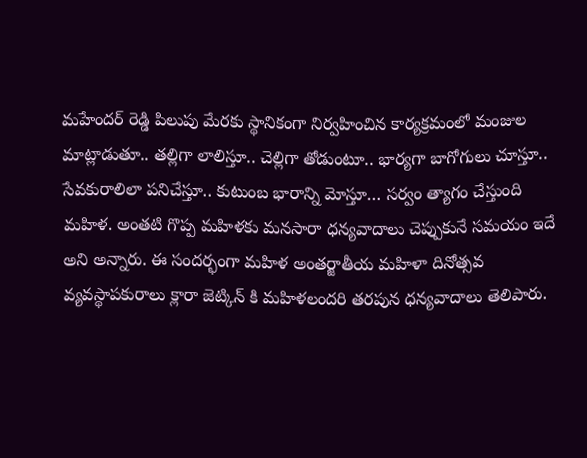మహేందర్ రెడ్డి పిలుపు మేరకు స్థానికంగా నిర్వహించిన కార్యక్రమంలో మంజుల మాట్లాడుతూ.. తల్లిగా లాలిస్తూ.. చెల్లిగా తోడుంటూ.. భార్యగా బాగోగులు చూస్తూ.. సేవకురాలిలా పనిచేస్తూ.. కుటుంబ భారాన్ని మోస్తూ… సర్వం త్యాగం చేస్తుంది మహిళ. అంతటి గొప్ప మహిళకు మనసారా ధన్యవాదాలు చెప్పుకునే సమయం ఇదే అని అన్నారు. ఈ సందర్భంగా మహిళ అంతర్జాతీయ మహిళా దినోత్సవ వ్యవస్థాపకురాలు క్లారా జెట్కిన్ కి మహిళలందరి తరపున ధన్యవాదాలు తెలిపారు.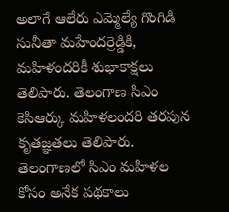అలాగే ఆలేరు ఎమ్మెల్యే గొంగిడి సునీతా మహేందర్రెడ్డికి, మహిళందరికీ శుభాకాక్షలు తెలిపారు. తెలంగాణ సిఎం కెసిఆర్కు మహిళలందరి తరపున కృతజ్ఞతలు తెలిపారు. తెలంగాణలో సిఎం మహిళల కోసం అనేక పథకాలు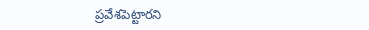ప్రవేశపెట్టారని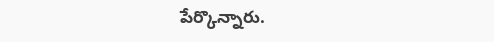పేర్కొన్నారు.